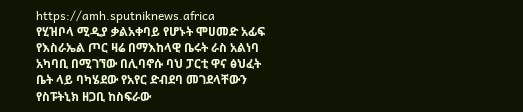https://amh.sputniknews.africa
የሂዝቦላ ሚዲያ ቃልአቀባይ የሆኑት ሞሀመድ አፊፍ የእስራኤል ጦር ዛሬ በማእከላዊ ቤሩት ራስ አልነባ አካባቢ በሚገኘው በሊባኖሱ ባህ ፓርቲ ዋና ፅህፈት ቤት ላይ ባካሄደው የአየር ድብደባ መገደላቸውን የስፑትኒክ ዘጋቢ ከስፍራው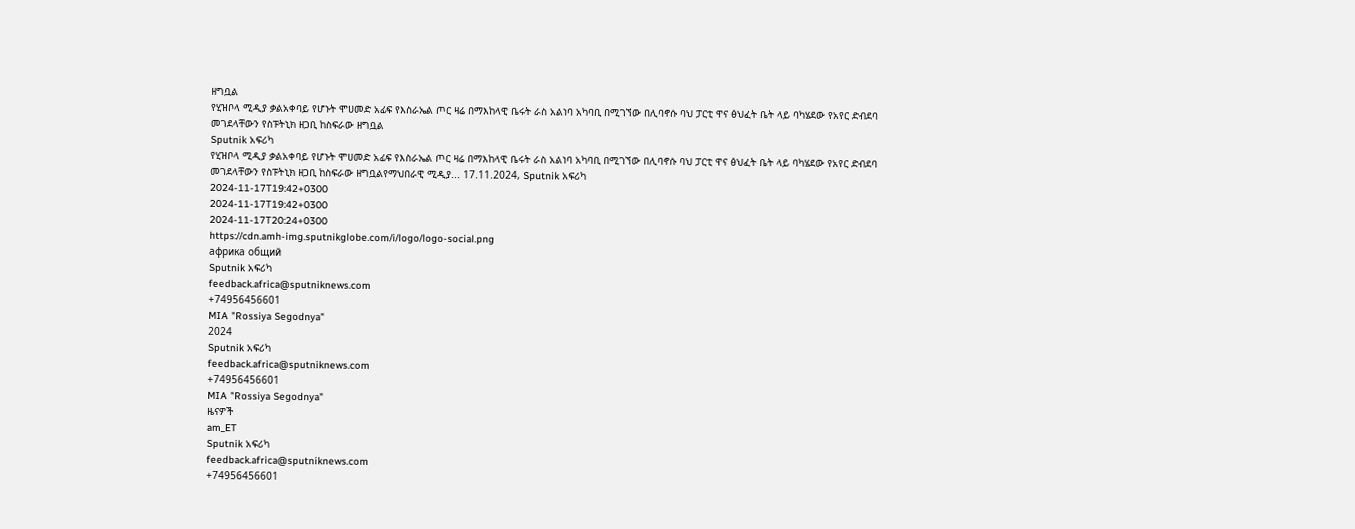ዘግቧል
የሂዝቦላ ሚዲያ ቃልአቀባይ የሆኑት ሞሀመድ አፊፍ የእስራኤል ጦር ዛሬ በማእከላዊ ቤሩት ራስ አልነባ አካባቢ በሚገኘው በሊባኖሱ ባህ ፓርቲ ዋና ፅህፈት ቤት ላይ ባካሄደው የአየር ድብደባ መገደላቸውን የስፑትኒክ ዘጋቢ ከስፍራው ዘግቧል
Sputnik አፍሪካ
የሂዝቦላ ሚዲያ ቃልአቀባይ የሆኑት ሞሀመድ አፊፍ የእስራኤል ጦር ዛሬ በማእከላዊ ቤሩት ራስ አልነባ አካባቢ በሚገኘው በሊባኖሱ ባህ ፓርቲ ዋና ፅህፈት ቤት ላይ ባካሄደው የአየር ድብደባ መገደላቸውን የስፑትኒክ ዘጋቢ ከስፍራው ዘግቧልየማህበራዊ ሚዲያ... 17.11.2024, Sputnik አፍሪካ
2024-11-17T19:42+0300
2024-11-17T19:42+0300
2024-11-17T20:24+0300
https://cdn.amh-img.sputnikglobe.com/i/logo/logo-social.png
африка общий
Sputnik አፍሪካ
feedback.africa@sputniknews.com
+74956456601
MIA "Rossiya Segodnya"
2024
Sputnik አፍሪካ
feedback.africa@sputniknews.com
+74956456601
MIA "Rossiya Segodnya"
ዜናዎች
am_ET
Sputnik አፍሪካ
feedback.africa@sputniknews.com
+74956456601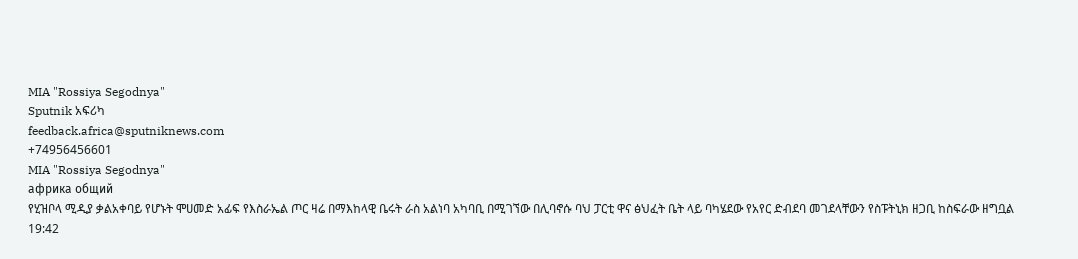MIA "Rossiya Segodnya"
Sputnik አፍሪካ
feedback.africa@sputniknews.com
+74956456601
MIA "Rossiya Segodnya"
африка общий
የሂዝቦላ ሚዲያ ቃልአቀባይ የሆኑት ሞሀመድ አፊፍ የእስራኤል ጦር ዛሬ በማእከላዊ ቤሩት ራስ አልነባ አካባቢ በሚገኘው በሊባኖሱ ባህ ፓርቲ ዋና ፅህፈት ቤት ላይ ባካሄደው የአየር ድብደባ መገደላቸውን የስፑትኒክ ዘጋቢ ከስፍራው ዘግቧል
19:42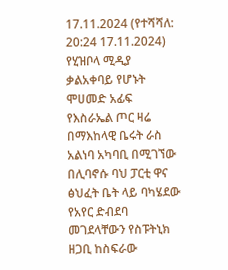17.11.2024 (የተሻሻለ: 20:24 17.11.2024) የሂዝቦላ ሚዲያ ቃልአቀባይ የሆኑት ሞሀመድ አፊፍ የእስራኤል ጦር ዛሬ በማእከላዊ ቤሩት ራስ አልነባ አካባቢ በሚገኘው በሊባኖሱ ባህ ፓርቲ ዋና ፅህፈት ቤት ላይ ባካሄደው የአየር ድብደባ መገደላቸውን የስፑትኒክ ዘጋቢ ከስፍራው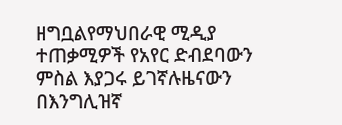ዘግቧልየማህበራዊ ሚዲያ ተጠቃሚዎች የአየር ድብደባውን ምስል እያጋሩ ይገኛሉዜናውን በእንግሊዝኛ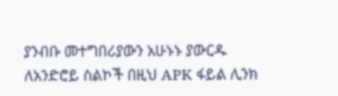ያንብቡ መተግበሪያውን አሁኑኑ ያውርዱ ለአንድሮይ ስልኮች በዚህ APK ፋይል ሊንክ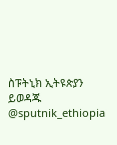ስፑትኒክ ኢትዩጵያን ይወዳጁ @sputnik_ethiopia